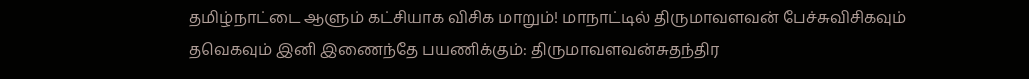தமிழ்நாட்டை ஆளும் கட்சியாக விசிக மாறும்! மாநாட்டில் திருமாவளவன் பேச்சுவிசிகவும் தவெகவும் இனி இணைந்தே பயணிக்கும்: திருமாவளவன்சுதந்திர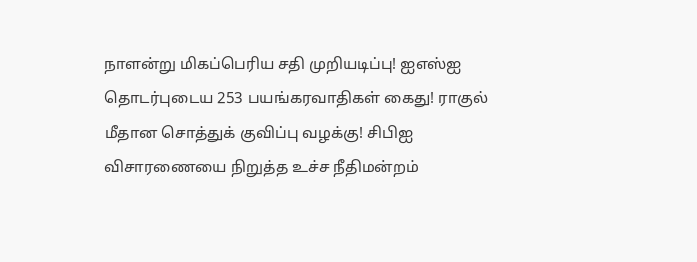நாளன்று மிகப்பெரிய சதி முறியடிப்பு! ஐஎஸ்ஐ தொடர்புடைய 253 பயங்கரவாதிகள் கைது! ராகுல் மீதான சொத்துக் குவிப்பு வழக்கு! சிபிஐ விசாரணையை நிறுத்த உச்ச நீதிமன்றம்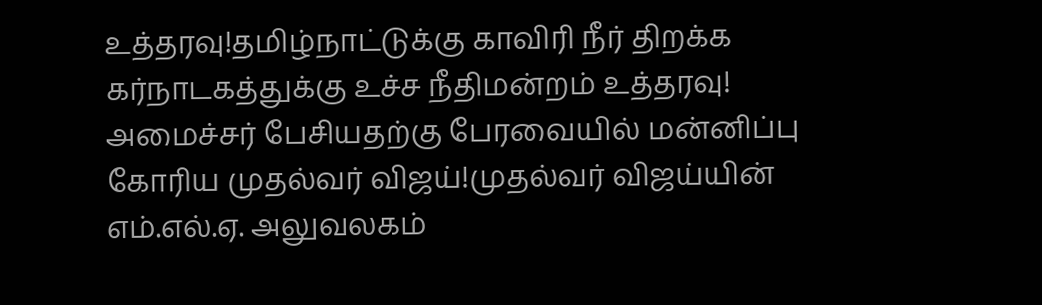உத்தரவு!தமிழ்நாட்டுக்கு காவிரி நீர் திறக்க கர்நாடகத்துக்கு உச்ச நீதிமன்றம் உத்தரவு! அமைச்சர் பேசியதற்கு பேரவையில் மன்னிப்பு கோரிய முதல்வர் விஜய்!முதல்வர் விஜய்யின் எம்.எல்.ஏ. அலுவலகம்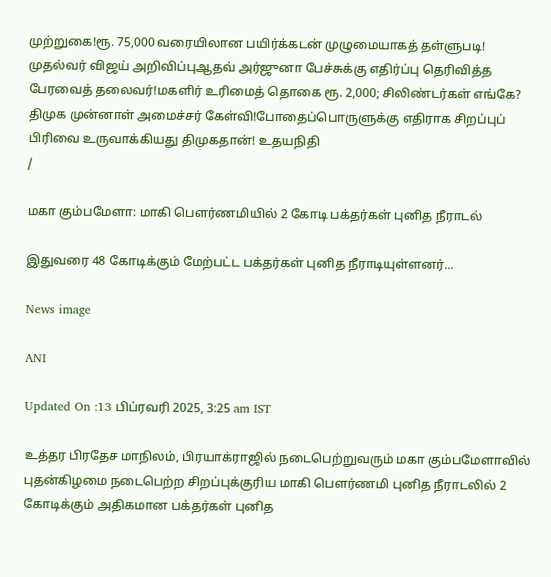முற்றுகை!ரூ. 75,000 வரையிலான பயிர்க்கடன் முழுமையாகத் தள்ளுபடி! முதல்வர் விஜய் அறிவிப்புஆதவ் அர்ஜுனா பேச்சுக்கு எதிர்ப்பு தெரிவித்த பேரவைத் தலைவர்!மகளிர் உரிமைத் தொகை ரூ. 2,000; சிலிண்டர்கள் எங்கே? திமுக முன்னாள் அமைச்சர் கேள்வி!போதைப்பொருளுக்கு எதிராக சிறப்புப் பிரிவை உருவாக்கியது திமுகதான்! உதயநிதி
/

மகா கும்பமேளா: மாகி பௌர்ணமியில் 2 கோடி பக்தர்கள் புனித நீராடல்

இதுவரை 48 கோடிக்கும் மேற்பட்ட பக்தர்கள் புனித நீராடியுள்ளனர்...

News image

ANI

Updated On :13 பிப்ரவரி 2025, 3:25 am IST

உத்தர பிரதேச மாநிலம், பிரயாக்ராஜில் நடைபெற்றுவரும் மகா கும்பமேளாவில் புதன்கிழமை நடைபெற்ற சிறப்புக்குரிய மாகி பௌர்ணமி புனித நீராடலில் 2 கோடிக்கும் அதிகமான பக்தர்கள் புனித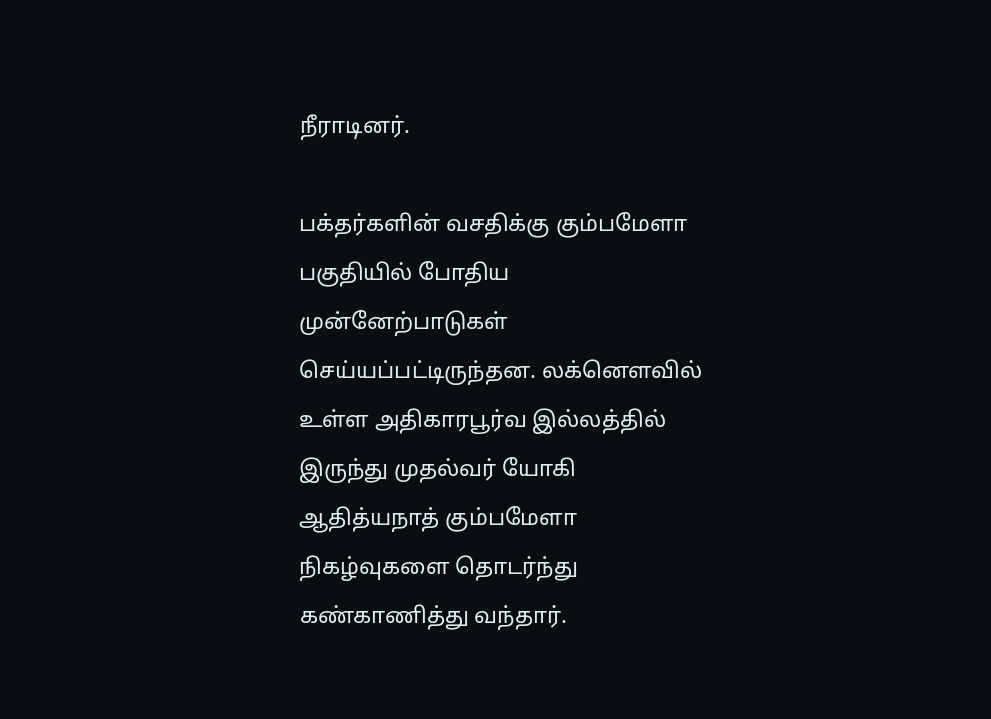நீராடினர்.

பக்தர்களின் வசதிக்கு கும்பமேளா பகுதியில் போதிய முன்னேற்பாடுகள் செய்யப்பட்டிருந்தன. லக்னௌவில் உள்ள அதிகாரபூர்வ இல்லத்தில் இருந்து முதல்வர் யோகி ஆதித்யநாத் கும்பமேளா நிகழ்வுகளை தொடர்ந்து கண்காணித்து வந்தார்.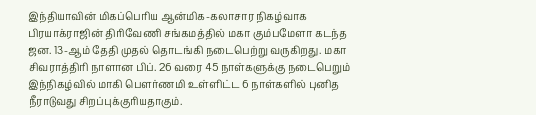இந்தியாவின் மிகப்பெரிய ஆன்மிக-கலாசார நிகழ்வாக பிரயாக்ராஜின் திரிவேணி சங்கமத்தில் மகா கும்பமேளா கடந்த ஜன. 13-ஆம் தேதி முதல் தொடங்கி நடைபெற்று வருகிறது. மகா சிவராத்திரி நாளான பிப். 26 வரை 45 நாள்களுக்கு நடைபெறும் இந்நிகழ்வில் மாகி பௌர்ணமி உள்ளிட்ட 6 நாள்களில் புனித நீராடுவது சிறப்புக்குரியதாகும்.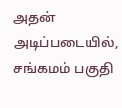அதன் அடிப்படையில், சங்கமம் பகுதி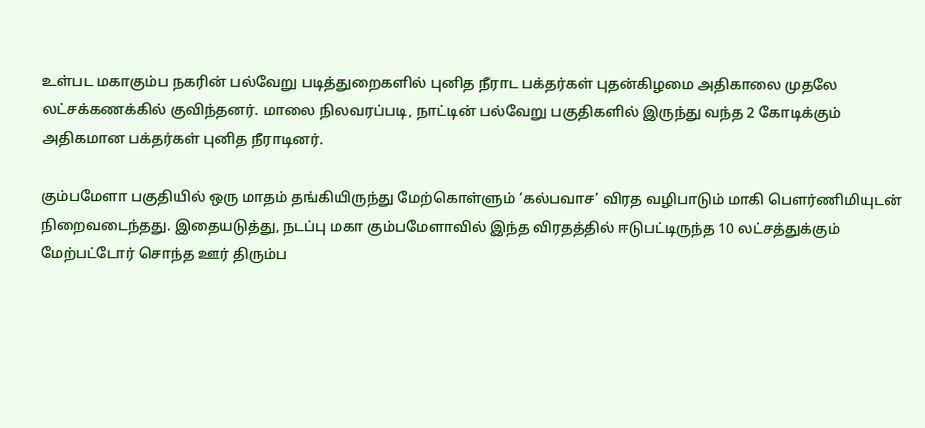உள்பட மகாகும்ப நகரின் பல்வேறு படித்துறைகளில் புனித நீராட பக்தர்கள் புதன்கிழமை அதிகாலை முதலே லட்சக்கணக்கில் குவிந்தனர். மாலை நிலவரப்படி, நாட்டின் பல்வேறு பகுதிகளில் இருந்து வந்த 2 கோடிக்கும் அதிகமான பக்தர்கள் புனித நீராடினர்.

கும்பமேளா பகுதியில் ஒரு மாதம் தங்கியிருந்து மேற்கொள்ளும் ‘கல்பவாச’ விரத வழிபாடும் மாகி பௌர்ணிமியுடன் நிறைவடைந்தது. இதையடுத்து, நடப்பு மகா கும்பமேளாவில் இந்த விரதத்தில் ஈடுபட்டிருந்த 10 லட்சத்துக்கும் மேற்பட்டோர் சொந்த ஊர் திரும்ப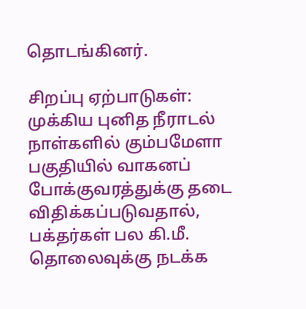தொடங்கினர்.

சிறப்பு ஏற்பாடுகள்: முக்கிய புனித நீராடல் நாள்களில் கும்பமேளா பகுதியில் வாகனப் போக்குவரத்துக்கு தடை விதிக்கப்படுவதால், பக்தர்கள் பல கி.மீ. தொலைவுக்கு நடக்க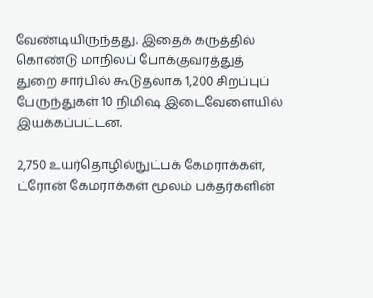வேண்டியிருந்தது. இதைக் கருத்தில் கொண்டு மாநிலப் போக்குவரத்துத் துறை சார்பில் கூடுதலாக 1,200 சிறப்புப் பேருந்துகள் 10 நிமிஷ இடைவேளையில் இயக்கப்பட்டன.

2,750 உயர்தொழில்நுட்பக் கேமராக்கள், ட்ரோன் கேமராக்கள் மூலம் பக்தர்களின்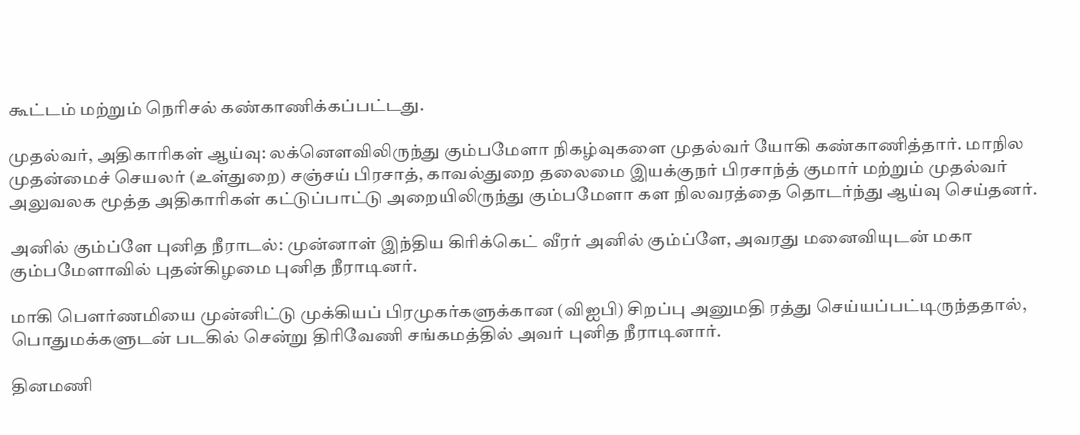கூட்டம் மற்றும் நெரிசல் கண்காணிக்கப்பட்டது.

முதல்வர், அதிகாரிகள் ஆய்வு: லக்னௌவிலிருந்து கும்பமேளா நிகழ்வுகளை முதல்வர் யோகி கண்காணித்தார். மாநில முதன்மைச் செயலர் (உள்துறை) சஞ்சய் பிரசாத், காவல்துறை தலைமை இயக்குநர் பிரசாந்த் குமார் மற்றும் முதல்வர் அலுவலக மூத்த அதிகாரிகள் கட்டுப்பாட்டு அறையிலிருந்து கும்பமேளா கள நிலவரத்தை தொடர்ந்து ஆய்வு செய்தனர்.

அனில் கும்ப்ளே புனித நீராடல்: முன்னாள் இந்திய கிரிக்கெட் வீரர் அனில் கும்ப்ளே, அவரது மனைவியுடன் மகா கும்பமேளாவில் புதன்கிழமை புனித நீராடினர்.

மாகி பௌர்ணமியை முன்னிட்டு முக்கியப் பிரமுகர்களுக்கான (விஐபி) சிறப்பு அனுமதி ரத்து செய்யப்பட்டிருந்ததால், பொதுமக்களுடன் படகில் சென்று திரிவேணி சங்கமத்தில் அவர் புனித நீராடினார்.

தினமணி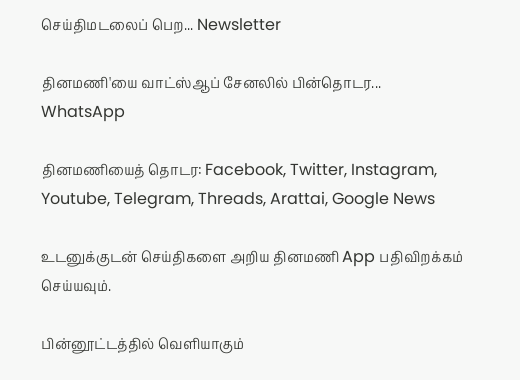செய்திமடலைப் பெற... Newsletter

தினமணி'யை வாட்ஸ்ஆப் சேனலில் பின்தொடர... WhatsApp

தினமணியைத் தொடர: Facebook, Twitter, Instagram, Youtube, Telegram, Threads, Arattai, Google News

உடனுக்குடன் செய்திகளை அறிய தினமணி App பதிவிறக்கம் செய்யவும்.

பின்னூட்டத்தில் வெளியாகும்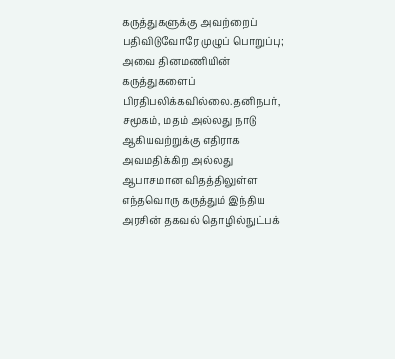கருத்துகளுக்கு அவற்றைப் பதிவிடுவோரே முழுப் பொறுப்பு; அவை தினமணியின் கருத்துகளைப் பிரதிபலிக்கவில்லை.தனிநபர், சமூகம், மதம் அல்லது நாடு ஆகியவற்றுக்கு எதிராக அவமதிக்கிற அல்லது ஆபாசமான விதத்திலுள்ள எந்தவொரு கருத்தும் இந்திய அரசின் தகவல் தொழில்நுட்பக்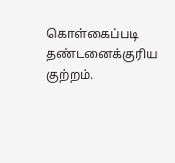கொள்கைப்படி தண்டனைக்குரிய குற்றம்.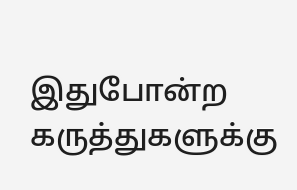இதுபோன்ற கருத்துகளுக்கு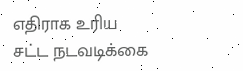எதிராக உரிய சட்ட நடவடிக்கை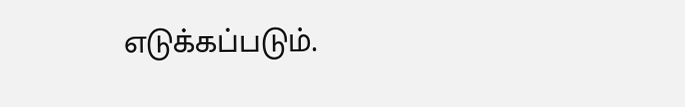எடுக்கப்படும்.